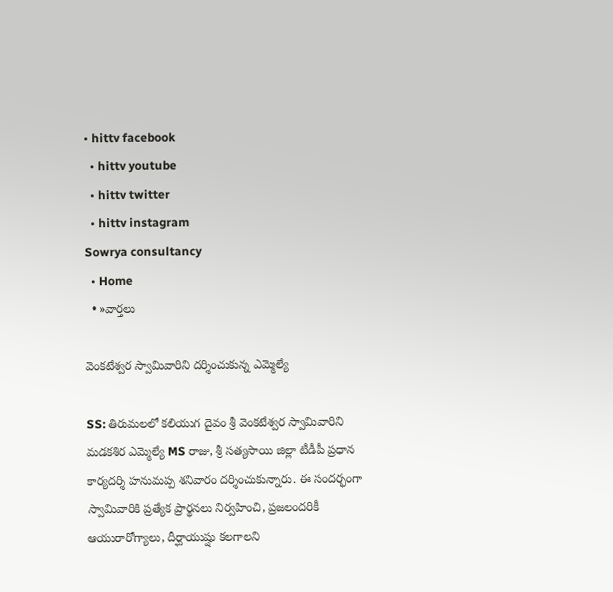• hittv facebook
  • hittv youtube
  • hittv twitter
  • hittv instagram
Sowrya consultancy
  • Home
  • »వార్తలు

వెంకటేశ్వర స్వామివారిని దర్శించుకున్న ఎమ్మెల్యే

SS: తిరుమలలో కలియుగ దైవం శ్రీ వెంకటేశ్వర స్వామివారిని మడకశిర ఎమ్మెల్యే MS రాజు, శ్రీ సత్యసాయి జిల్లా టీడీపీ ప్రధాన కార్యదర్శి హనుమప్ప శనివారం దర్శించుకున్నారు. ఈ సందర్భంగా స్వామివారికి ప్రత్యేక ప్రార్థనలు నిర్వహించి, ప్రజలందరికీ ఆయురారోగ్యాలు, దీర్ఘాయుష్షు కలగాలని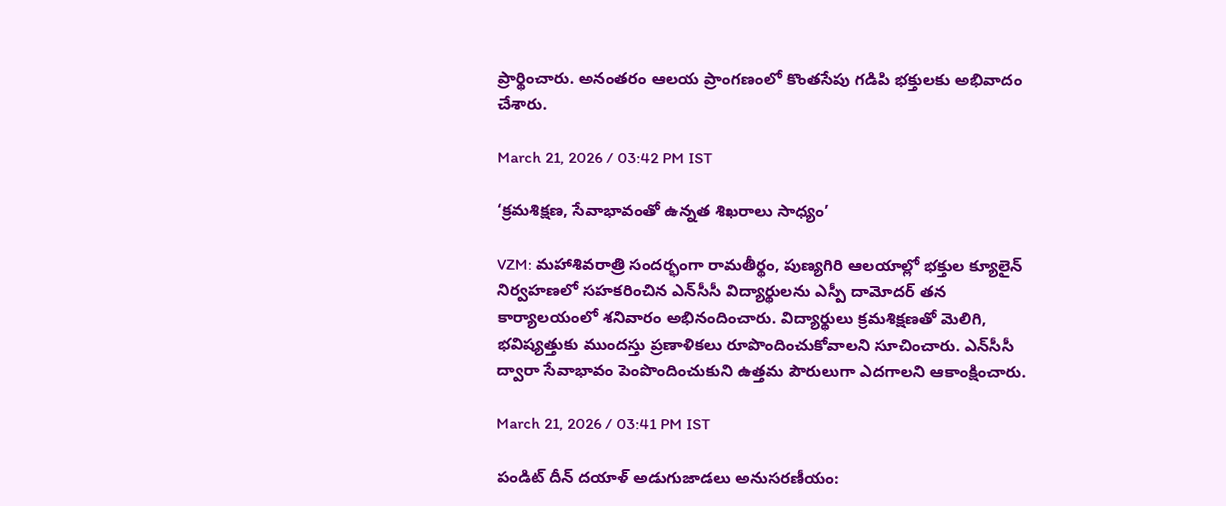ప్రార్థించారు. అనంతరం ఆలయ ప్రాంగణంలో కొంతసేపు గడిపి భక్తులకు అభివాదం చేశారు.

March 21, 2026 / 03:42 PM IST

‘క్రమశిక్షణ, సేవాభావంతో ఉన్నత శిఖరాలు సాధ్యం’

VZM: మహాశివరాత్రి సందర్భంగా రామతీర్థం, పుణ్యగిరి ఆలయాల్లో భక్తుల క్యూలైన్ నిర్వహణలో సహకరించిన ఎన్‌సీసీ విద్యార్థులను ఎస్పీ దామోదర్ తన కార్యాలయంలో శనివారం అభినందించారు. విద్యార్థులు క్రమశిక్షణతో మెలిగి, భవిష్యత్తుకు ముందస్తు ప్రణాళికలు రూపొందించుకోవాలని సూచించారు. ఎన్‌సీసీ ద్వారా సేవాభావం పెంపొందించుకుని ఉత్తమ పౌరులుగా ఎదగాలని ఆకాంక్షించారు.

March 21, 2026 / 03:41 PM IST

పండిట్ దీన్ దయాళ్ అడుగుజాడలు అనుసరణీయం: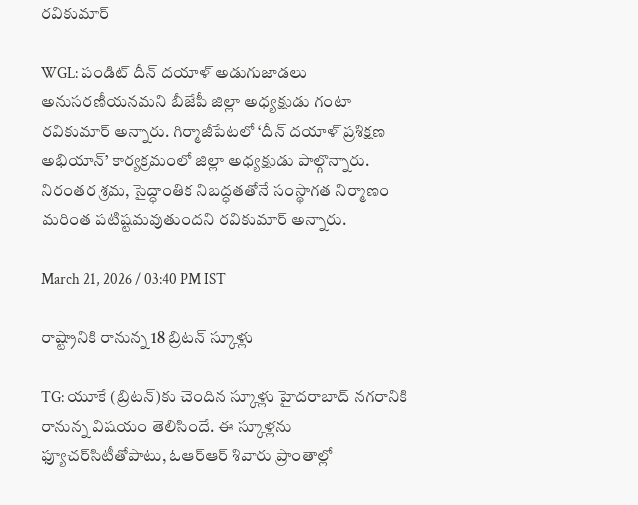రవికుమార్

WGL: పండిట్ దీన్ దయాళ్ అడుగుజాడలు అనుసరణీయనమని బీజేపీ జిల్లా అధ్యక్షుడు గంటా రవికుమార్ అన్నారు. గిర్మాజీపేటలో ‘దీన్ దయాళ్ ప్రశిక్షణ అభియాన్’ కార్యక్రమంలో జిల్లా అధ్యక్షుడు పాల్గొన్నారు. నిరంతర శ్రమ, సైద్ధాంతిక నిబద్ధతతోనే సంస్థాగత నిర్మాణం మరింత పటిష్టమవుతుందని రవికుమార్ అన్నారు.

March 21, 2026 / 03:40 PM IST

రాష్ట్రానికి రానున్న 18 బ్రిటన్‌ స్కూళ్లు

TG: యూకే (బ్రిటన్‌)కు చెందిన స్కూళ్లు హైదరాబాద్‌ నగరానికి రానున్న విషయం తెలిసిందే. ఈ స్కూళ్లను ఫ్యూచర్‌సిటీతోపాటు, ఓఆర్‌ఆర్‌ శివారు ప్రాంతాల్లో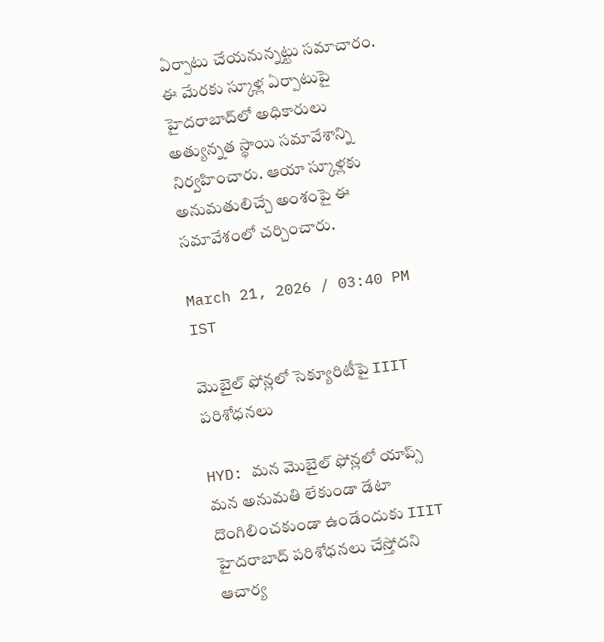ఏర్పాటు చేయనున్నట్టు సమాచారం. ఈ మేరకు స్కూళ్ల ఏర్పాటుపై హైదరాబాద్‌లో అధికారులు అత్యున్నత స్థాయి సమావేశాన్ని నిర్వహించారు. ఆయా స్కూళ్లకు అనుమతులిచ్చే అంశంపై ఈ సమావేశంలో చర్చించారు.

March 21, 2026 / 03:40 PM IST

మొబైల్ ఫోన్లలో సెక్యూరిటీపై IIIT పరిశోధనలు

HYD: మన మొబైల్ ఫోన్లలో యాప్స్ మన అనుమతి లేకుండా డేటా దొంగిలించకుండా ఉండేందుకు IIIT హైదరాబాద్ పరిశోధనలు చేస్తోదని ఆచార్య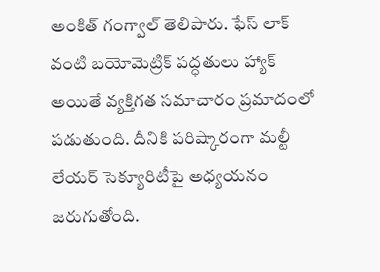అంకిత్ గంగ్వాల్ తెలిపారు. ఫేస్ లాక్ వంటి బయోమెట్రిక్ పద్ధతులు హ్యాక్ అయితే వ్యక్తిగత సమాచారం ప్రమాదంలో పడుతుంది. దీనికి పరిష్కారంగా మల్టీ లేయర్ సెక్యూరిటీపై అధ్యయనం జరుగుతోంది.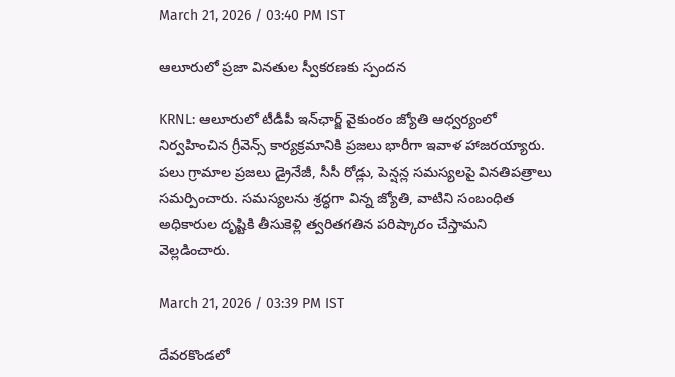March 21, 2026 / 03:40 PM IST

ఆలూరులో ప్రజా వినతుల స్వీకరణకు స్పందన

KRNL: ఆలూరులో టీడీపీ ఇన్‌ఛార్జ్ వైకుంఠం జ్యోతి ఆధ్వర్యంలో నిర్వహించిన గ్రీవెన్స్ కార్యక్రమానికి ప్రజలు భారీగా ఇవాళ హాజరయ్యారు. పలు గ్రామాల ప్రజలు డ్రైనేజీ, సీసీ రోడ్లు, పెన్షన్ల సమస్యలపై వినతిపత్రాలు సమర్పించారు. సమస్యలను శ్రద్ధగా విన్న జ్యోతి, వాటిని సంబంధిత అధికారుల దృష్టికి తీసుకెళ్లి త్వరితగతిన పరిష్కారం చేస్తామని వెల్లడించారు.

March 21, 2026 / 03:39 PM IST

దేవరకొండలో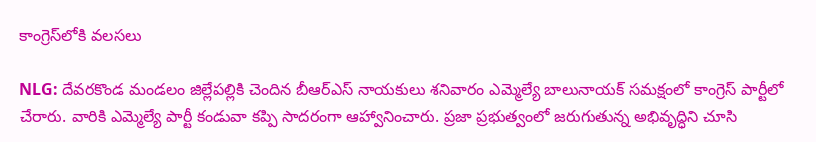కాంగ్రెస్‌లోకి వలసలు

NLG: దేవరకొండ మండలం జిల్లేపల్లికి చెందిన బీఆర్ఎస్ నాయకులు శనివారం ఎమ్మెల్యే బాలునాయక్ సమక్షంలో కాంగ్రెస్ పార్టీలో చేరారు. వారికి ఎమ్మెల్యే పార్టీ కండువా కప్పి సాదరంగా ఆహ్వానించారు. ప్రజా ప్రభుత్వంలో జరుగుతున్న అభివృద్ధిని చూసి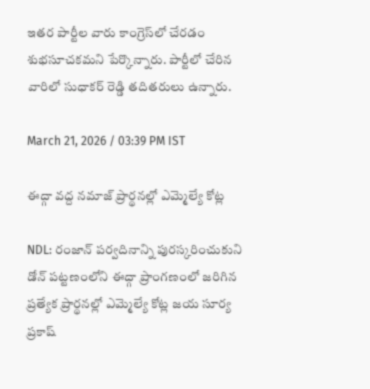ఇతర పార్టీల వారు కాంగ్రెస్‌లో చేరడం శుభసూచకమని పేర్కొన్నారు. పార్టీలో చేరిన వారిలో సుధాకర్ రెడ్డి తదితరులు ఉన్నారు.

March 21, 2026 / 03:39 PM IST

ఈద్గా వద్ద నమాజ్ ప్రార్థనల్లో ఎమ్మెల్యే కోట్ల

NDL: రంజాన్ పర్వదినాన్ని పురస్కరించుకుని డోన్ పట్టణంలోని ఈద్గా ప్రాంగణంలో జరిగిన ప్రత్యేక ప్రార్థనల్లో ఎమ్మెల్యే కోట్ల జయ సూర్య ప్రకాష్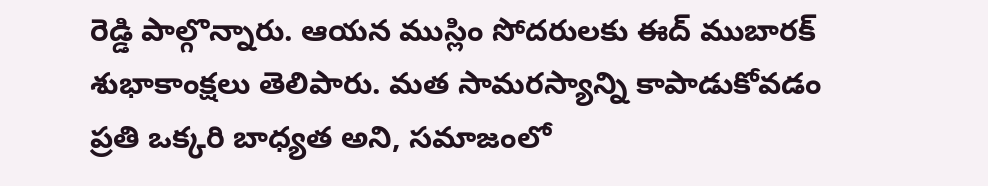రెడ్డి పాల్గొన్నారు. ఆయన ముస్లిం సోదరులకు ఈద్ ముబారక్ శుభాకాంక్షలు తెలిపారు. మత సామరస్యాన్ని కాపాడుకోవడం ప్రతి ఒక్కరి బాధ్యత అని, సమాజంలో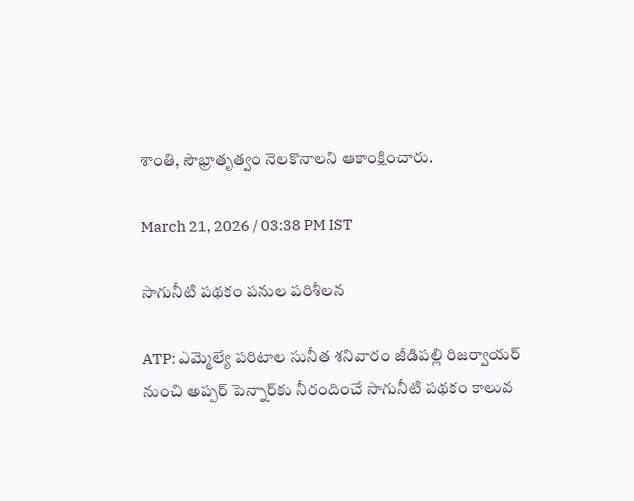శాంతి, సౌభ్రాతృత్వం నెలకొనాలని ఆకాంక్షించారు.

March 21, 2026 / 03:38 PM IST

సాగునీటి పథకం పనుల పరిశీలన

ATP: ఎమ్మెల్యే పరిటాల సునీత శనివారం జీడిపల్లి రిజర్వాయర్ నుంచి అప్పర్ పెన్నార్‌కు నీరందించే సాగునీటి పథకం కాలువ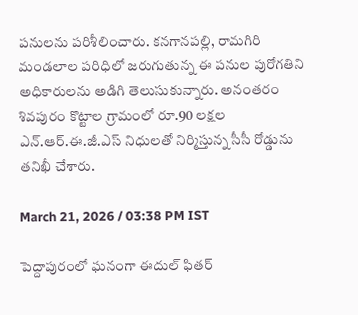పనులను పరిశీలించారు. కనగానపల్లి, రామగిరి మండలాల పరిధిలో జరుగుతున్న ఈ పనుల పురోగతిని అధికారులను అడిగి తెలుసుకున్నారు. అనంతరం శివపురం కొట్టాల గ్రామంలో రూ.90 లక్షల ఎన్.ఆర్.ఈ.జీ.ఎస్ నిధులతో నిర్మిస్తున్న సీసీ రోడ్డును తనిఖీ చేశారు.

March 21, 2026 / 03:38 PM IST

పెద్దాపురంలో ఘనంగా ఈదుల్ ఫితర్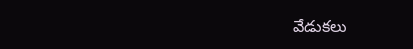వేడుకలు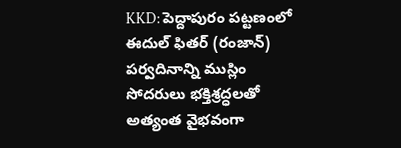KKD: పెద్దాపురం పట్టణంలో ఈదుల్ ఫితర్ (రంజాన్) పర్వదినాన్ని ముస్లిం సోదరులు భక్తిశ్రద్ధలతో అత్యంత వైభవంగా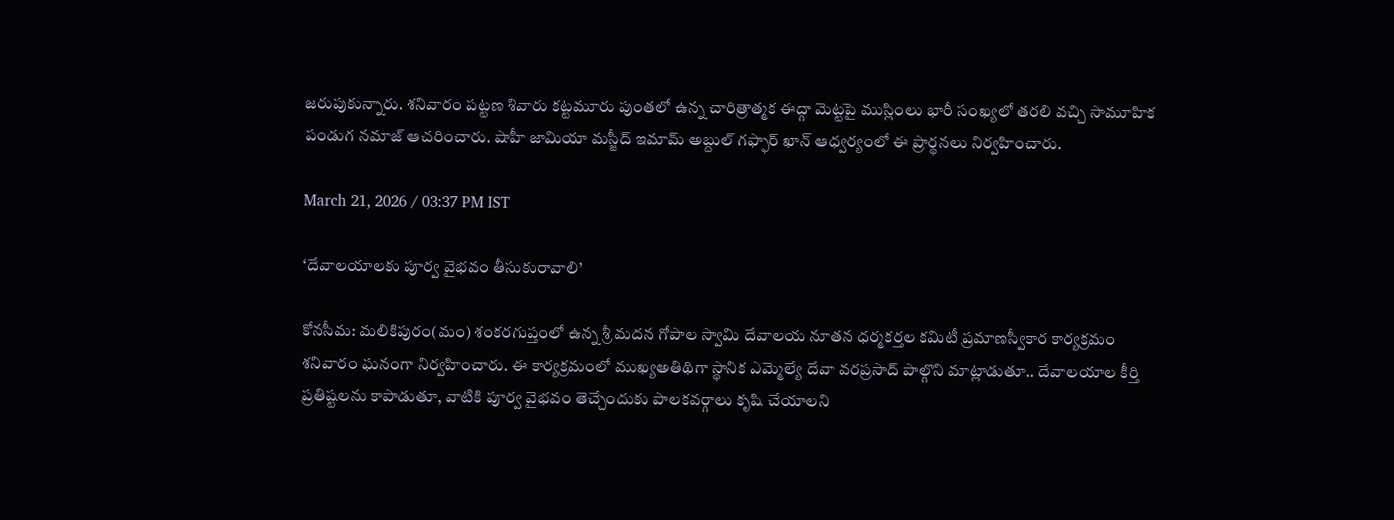జరుపుకున్నారు. శనివారం పట్టణ శివారు కట్టమూరు పుంతలో ఉన్న చారిత్రాత్మక ఈద్గా మెట్టపై ముస్లింలు భారీ సంఖ్యలో తరలి వచ్చి సామూహిక పండుగ నమాజ్ ఆచరించారు. షాహీ జామియా మస్జీద్ ఇమామ్ అబ్దుల్ గఫ్ఫార్ ఖాన్ ఆధ్వర్యంలో ఈ ప్రార్థనలు నిర్వహించారు.

March 21, 2026 / 03:37 PM IST

‘దేవాలయాలకు పూర్వ వైభవం తీసుకురావాలి’

కోనసీమ: మలికిపురం(మం) శంకరగుప్తంలో ఉన్న శ్రీ మదన గోపాల స్వామి దేవాలయ నూతన ధర్మకర్తల కమిటీ ప్రమాణస్వీకార కార్యక్రమం శనివారం ఘనంగా నిర్వహించారు. ఈ కార్యక్రమంలో ముఖ్యఅతిథిగా స్థానిక ఎమ్మెల్యే దేవా వరప్రసాద్ పాల్గొని మాట్లాడుతూ.. దేవాలయాల కీర్తి ప్రతిష్టలను కాపాడుతూ, వాటికి పూర్వ వైభవం తెచ్చేందుకు పాలకవర్గాలు కృషి చేయాలని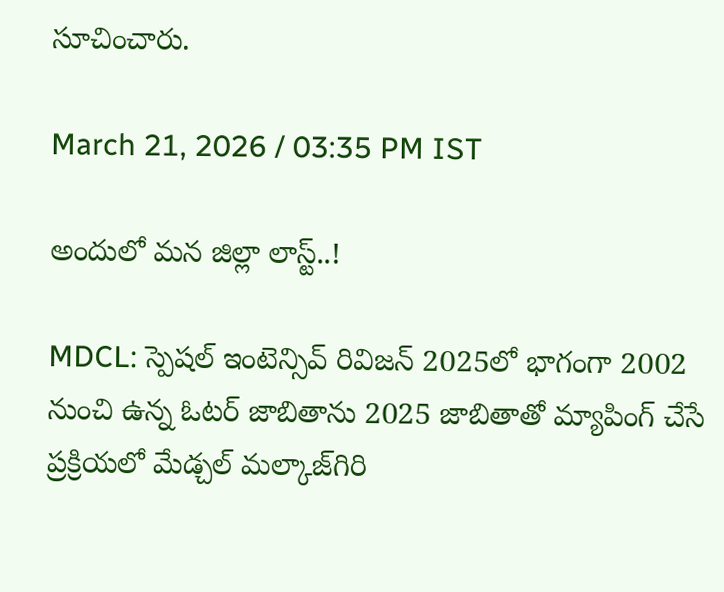సూచించారు.

March 21, 2026 / 03:35 PM IST

అందులో మన జిల్లా లాస్ట్..!

MDCL: స్పెషల్ ఇంటెన్సివ్ రివిజన్ 2025లో భాగంగా 2002 నుంచి ఉన్న ఓటర్ జాబితాను 2025 జాబితాతో మ్యాపింగ్ చేసే ప్రక్రియలో మేడ్చల్ మల్కాజ్‌గిరి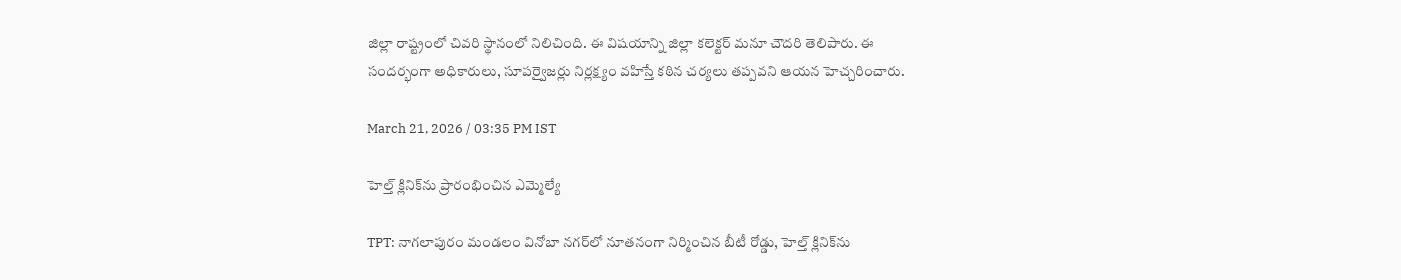జిల్లా రాష్ట్రంలో చివరి స్థానంలో నిలిచింది. ఈ విషయాన్ని జిల్లా కలెక్టర్ మనూ చౌదరి తెలిపారు. ఈ సందర్భంగా అధికారులు, సూపర్వైజర్లు నిర్లక్ష్యం వహిస్తే కఠిన చర్యలు తప్పవని ఆయన హెచ్చరించారు.

March 21, 2026 / 03:35 PM IST

హెల్త్ క్లినిక్‌ను ప్రారంభించిన ఎమ్మెల్యే

TPT: నాగలాపురం మండలం వినోబా నగర్‌లో నూతనంగా నిర్మించిన బీటీ రోడ్డు, హెల్త్ క్లినిక్‌ను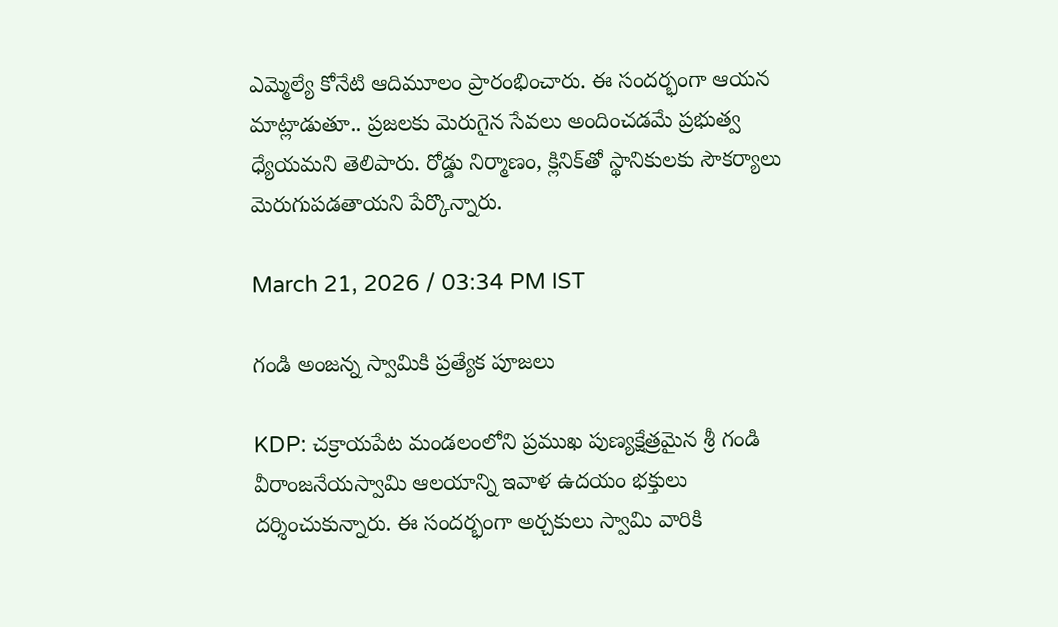ఎమ్మెల్యే కోనేటి ఆదిమూలం ప్రారంభించారు. ఈ సందర్భంగా ఆయన మాట్లాడుతూ.. ప్రజలకు మెరుగైన సేవలు అందించడమే ప్రభుత్వ ధ్యేయమని తెలిపారు. రోడ్డు నిర్మాణం, క్లినిక్‌తో స్థానికులకు సౌకర్యాలు మెరుగుపడతాయని పేర్కొన్నారు.

March 21, 2026 / 03:34 PM IST

గండి అంజన్న స్వామికి ప్రత్యేక పూజలు

KDP: చక్రాయపేట మండలంలోని ప్రముఖ పుణ్యక్షేత్రమైన శ్రీ గండి వీరాంజనేయస్వామి ఆలయాన్ని ఇవాళ ఉదయం భక్తులు దర్శించుకున్నారు. ఈ సందర్భంగా అర్చకులు స్వామి వారికి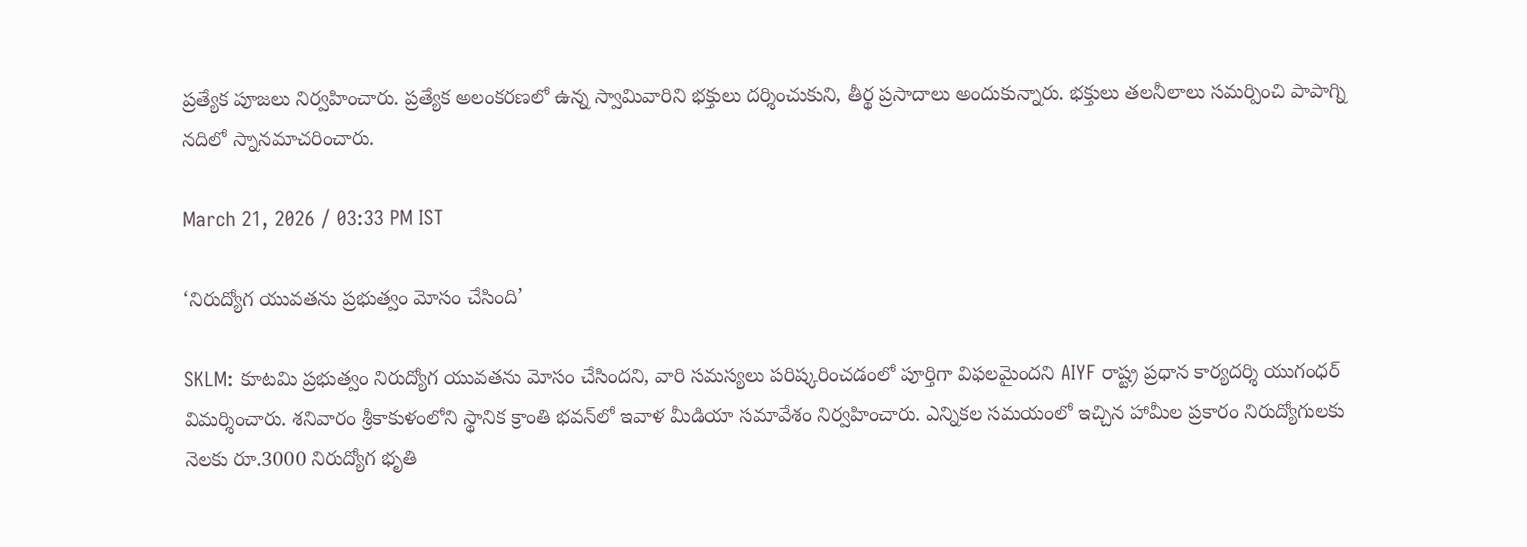ప్రత్యేక పూజలు నిర్వహించారు. ప్రత్యేక అలంకరణలో ఉన్న స్వామివారిని భక్తులు దర్శించుకుని, తీర్థ ప్రసాదాలు అందుకున్నారు. భక్తులు తలనీలాలు సమర్పించి పాపాగ్ని నదిలో స్నానమాచరించారు.

March 21, 2026 / 03:33 PM IST

‘నిరుద్యోగ యువతను ప్రభుత్వం మోసం చేసింది’

SKLM: కూటమి ప్రభుత్వం నిరుద్యోగ యువతను మోసం చేసిందని, వారి సమస్యలు పరిష్కరించడంలో పూర్తిగా విఫలమైందని AIYF రాష్ట్ర ప్రధాన కార్యదర్శి యుగంధర్ విమర్శించారు. శనివారం శ్రీకాకుళంలోని స్థానిక క్రాంతి భవన్‌లో ఇవాళ మీడియా సమావేశం నిర్వహించారు. ఎన్నికల సమయంలో ఇచ్చిన హామీల ప్రకారం నిరుద్యోగులకు నెలకు రూ.3000 నిరుద్యోగ భృతి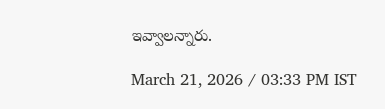ఇవ్వాలన్నారు.

March 21, 2026 / 03:33 PM IST